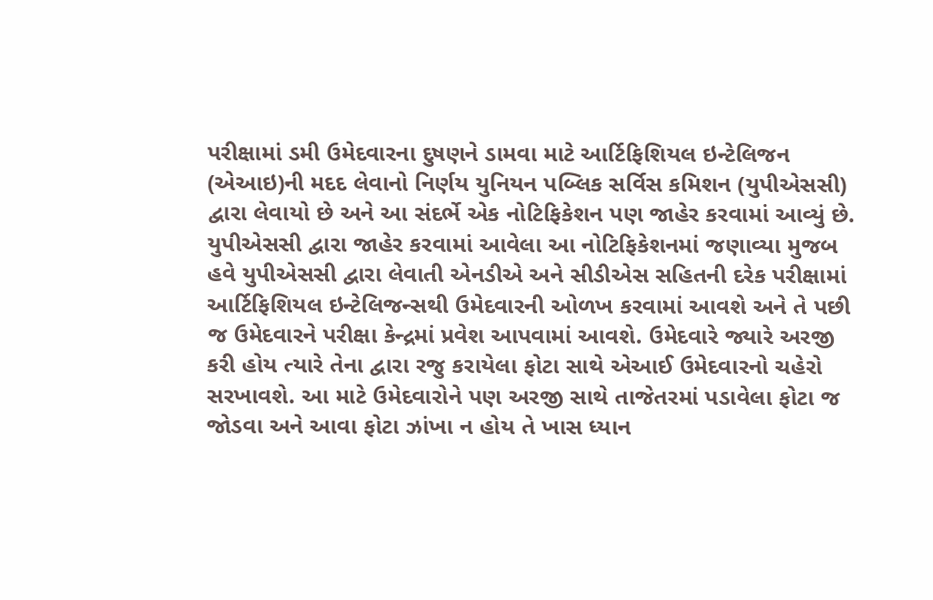પરીક્ષામાં ડમી ઉમેદવારના દુષણને ડામવા માટે આર્ટિફિશિયલ ઇન્ટેલિજન (એઆઇ)ની મદદ લેવાનો નિર્ણય યુનિયન પબ્લિક સર્વિસ કમિશન (યુપીએસસી) દ્વારા લેવાયો છે અને આ સંદર્ભે એક નોટિફિકેશન પણ જાહેર કરવામાં આવ્યું છે.
યુપીએસસી દ્વારા જાહેર કરવામાં આવેલા આ નોટિફિકેશનમાં જણાવ્યા મુજબ હવે યુપીએસસી દ્વારા લેવાતી એનડીએ અને સીડીએસ સહિતની દરેક પરીક્ષામાં આર્ટિફિશિયલ ઇન્ટેલિજન્સથી ઉમેદવારની ઓળખ કરવામાં આવશે અને તે પછી જ ઉમેદવારને પરીક્ષા કેન્દ્રમાં પ્રવેશ આપવામાં આવશે. ઉમેદવારે જ્યારે અરજી કરી હોય ત્યારે તેના દ્વારા રજુ કરાયેલા ફોટા સાથે એઆઈ ઉમેદવારનો ચહેરો સરખાવશે. આ માટે ઉમેદવારોને પણ અરજી સાથે તાજેતરમાં પડાવેલા ફોટા જ જોડવા અને આવા ફોટા ઝાંખા ન હોય તે ખાસ ધ્યાન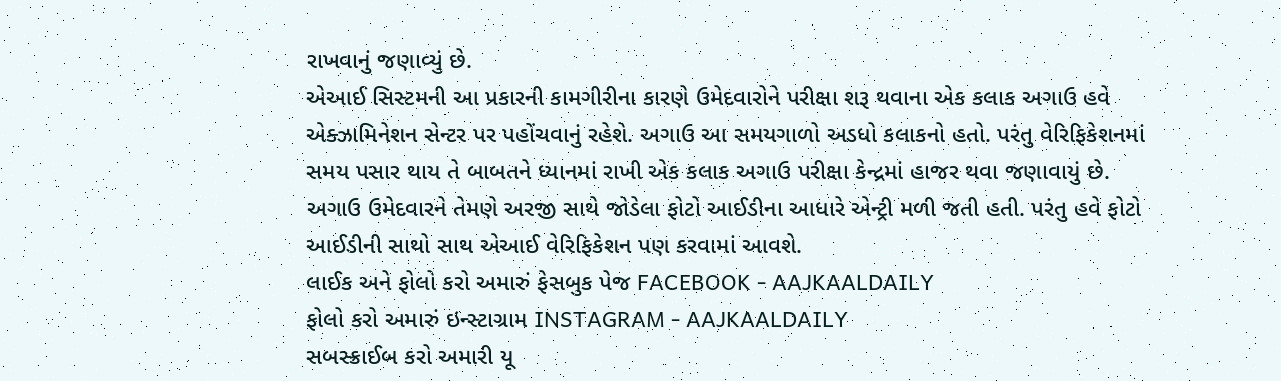રાખવાનું જણાવ્યું છે.
એઆઈ સિસ્ટમની આ પ્રકારની કામગીરીના કારણે ઉમેદવારોને પરીક્ષા શરૂ થવાના એક કલાક અગાઉ હવે એક્ઝામિનેશન સેન્ટર પર પહોંચવાનું રહેશે. અગાઉ આ સમયગાળો અડધો કલાકનો હતો. પરંતુ વેરિફિકેશનમાં સમય પસાર થાય તે બાબતને ધ્યાનમાં રાખી એક કલાક અગાઉ પરીક્ષા કેન્દ્રમાં હાજર થવા જણાવાયું છે.
અગાઉ ઉમેદવારને તેમણે અરજી સાથે જોડેલા ફોટો આઈડીના આધારે એન્ટ્રી મળી જતી હતી. પરંતુ હવે ફોટો આઈડીની સાથો સાથ એઆઈ વેરિફિકેશન પણ કરવામાં આવશે.
લાઈક અને ફોલો કરો અમારું ફેસબુક પેજ FACEBOOK - AAJKAALDAILY
ફોલો કરો અમારું ઇન્સ્ટાગ્રામ INSTAGRAM - AAJKAALDAILY
સબસ્ક્રાઈબ કરો અમારી યૂ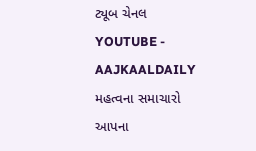ટ્યૂબ ચેનલ YOUTUBE - AAJKAALDAILY
મહત્વના સમાચારો આપના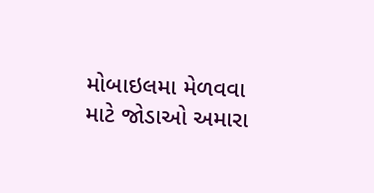મોબાઇલમા મેળવવા માટે જોડાઓ અમારા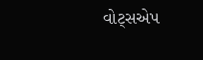વોટ્સએપ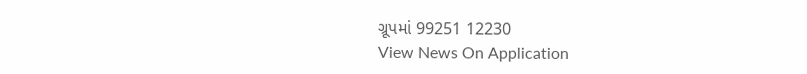ગ્રૂપમાં 99251 12230
View News On Application